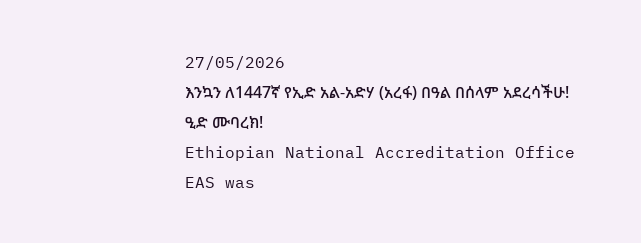27/05/2026
እንኳን ለ1447ኛ የኢድ አል-አድሃ (አረፋ) በዓል በሰላም አደረሳችሁ!
ዒድ ሙባረክ!
Ethiopian National Accreditation Office
EAS was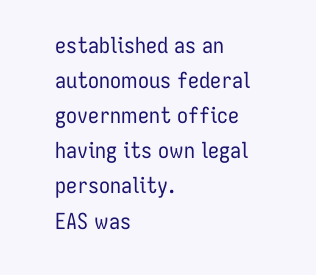established as an autonomous federal government office having its own legal personality.
EAS was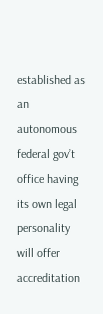established as an autonomous federal gov’t office having its own legal personality will offer accreditation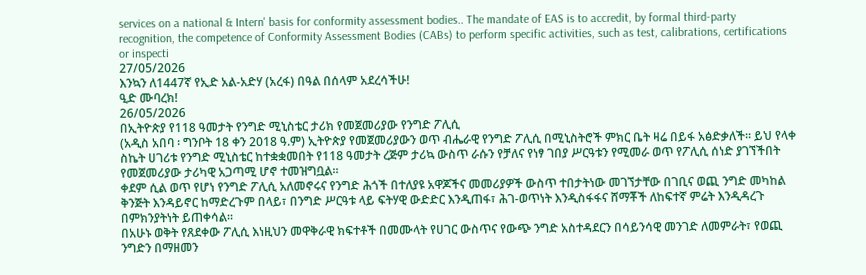services on a national & Intern' basis for conformity assessment bodies.. The mandate of EAS is to accredit, by formal third-party recognition, the competence of Conformity Assessment Bodies (CABs) to perform specific activities, such as test, calibrations, certifications or inspecti
27/05/2026
እንኳን ለ1447ኛ የኢድ አል-አድሃ (አረፋ) በዓል በሰላም አደረሳችሁ!
ዒድ ሙባረክ!
26/05/2026
በኢትዮጵያ የ118 ዓመታት የንግድ ሚኒስቴር ታሪክ የመጀመሪያው የንግድ ፖሊሲ
(አዲስ አበባ ፡ ግንቦት 18 ቀን 2018 ዓ.ም) ኢትዮጵያ የመጀመሪያውን ወጥ ብሔራዊ የንግድ ፖሊሲ በሚኒስትሮች ምክር ቤት ዛሬ በይፋ አፅድቃለች። ይህ የላቀ ስኬት ሀገሪቱ የንግድ ሚኒስቴር ከተቋቋመበት የ118 ዓመታት ረጅም ታሪኳ ውስጥ ራሱን የቻለና የነፃ ገበያ ሥርዓቱን የሚመራ ወጥ የፖሊሲ ሰነድ ያገኘችበት የመጀመሪያው ታሪካዊ አጋጣሚ ሆኖ ተመዝግቧል።
ቀደም ሲል ወጥ የሆነ የንግድ ፖሊሲ አለመኖሩና የንግድ ሕጎች በተለያዩ አዋጆችና መመሪያዎች ውስጥ ተበታትነው መገኘታቸው በገቢና ወጪ ንግድ መካከል ቅንጅት እንዳይኖር ከማድረጉም በላይ፣ በንግድ ሥርዓቱ ላይ ፍትሃዊ ውድድር እንዲጠፋ፣ ሕገ-ወጥነት እንዲስፋፋና ሸማቾች ለከፍተኛ ምሬት እንዲዳረጉ በምክንያትነት ይጠቀሳል።
በአሁኑ ወቅት የጸደቀው ፖሊሲ እነዚህን መዋቅራዊ ክፍተቶች በመሙላት የሀገር ውስጥና የውጭ ንግድ አስተዳደርን በሳይንሳዊ መንገድ ለመምራት፣ የወጪ ንግድን በማዘመን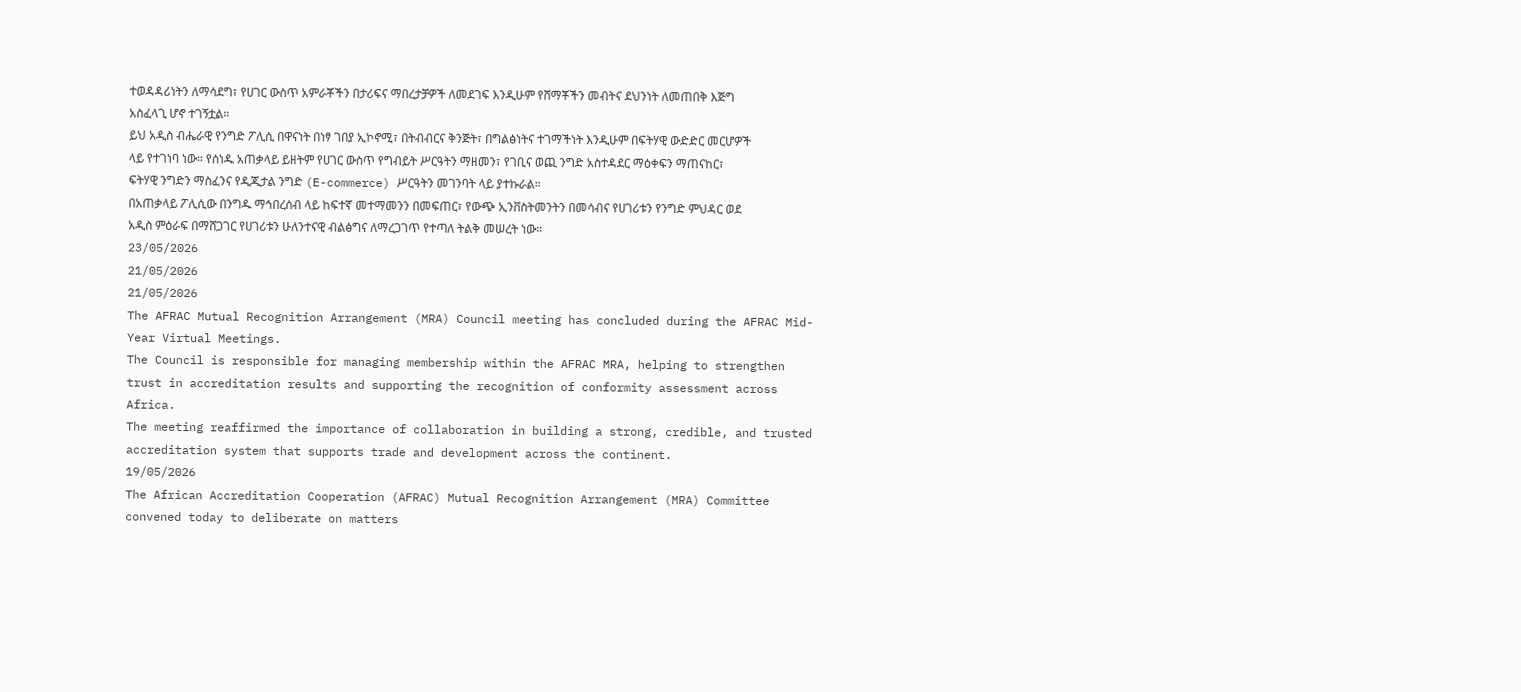ተወዳዳሪነትን ለማሳደግ፣ የሀገር ውስጥ አምራቾችን በታሪፍና ማበረታቻዎች ለመደገፍ እንዲሁም የሸማቾችን መብትና ደህንነት ለመጠበቅ እጅግ አስፈላጊ ሆኖ ተገኝቷል።
ይህ አዲስ ብሔራዊ የንግድ ፖሊሲ በዋናነት በነፃ ገበያ ኢኮኖሚ፣ በትብብርና ቅንጅት፣ በግልፅነትና ተገማችነት እንዲሁም በፍትሃዊ ውድድር መርሆዎች ላይ የተገነባ ነው። የሰነዱ አጠቃላይ ይዘትም የሀገር ውስጥ የግብይት ሥርዓትን ማዘመን፣ የገቢና ወጪ ንግድ አስተዳደር ማዕቀፍን ማጠናከር፣ ፍትሃዊ ንግድን ማስፈንና የዲጂታል ንግድ (E-commerce) ሥርዓትን መገንባት ላይ ያተኩራል።
በአጠቃላይ ፖሊሲው በንግዱ ማኅበረሰብ ላይ ከፍተኛ መተማመንን በመፍጠር፣ የውጭ ኢንቨስትመንትን በመሳብና የሀገሪቱን የንግድ ምህዳር ወደ አዲስ ምዕራፍ በማሸጋገር የሀገሪቱን ሁለንተናዊ ብልፅግና ለማረጋገጥ የተጣለ ትልቅ መሠረት ነው።
23/05/2026
21/05/2026
21/05/2026
The AFRAC Mutual Recognition Arrangement (MRA) Council meeting has concluded during the AFRAC Mid-Year Virtual Meetings.
The Council is responsible for managing membership within the AFRAC MRA, helping to strengthen trust in accreditation results and supporting the recognition of conformity assessment across Africa.
The meeting reaffirmed the importance of collaboration in building a strong, credible, and trusted accreditation system that supports trade and development across the continent.
19/05/2026
The African Accreditation Cooperation (AFRAC) Mutual Recognition Arrangement (MRA) Committee convened today to deliberate on matters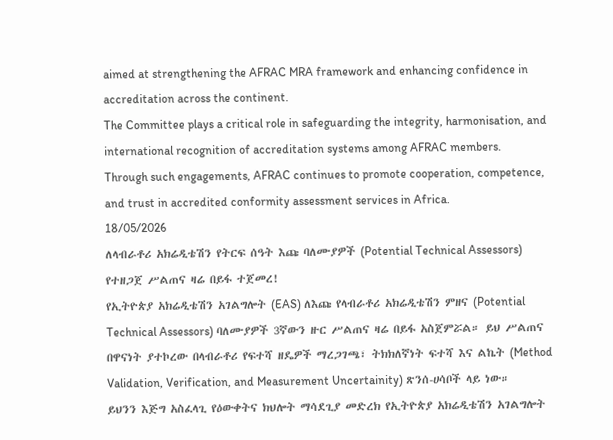aimed at strengthening the AFRAC MRA framework and enhancing confidence in accreditation across the continent.
The Committee plays a critical role in safeguarding the integrity, harmonisation, and international recognition of accreditation systems among AFRAC members.
Through such engagements, AFRAC continues to promote cooperation, competence, and trust in accredited conformity assessment services in Africa.
18/05/2026
ለላብራቶሪ አክሬዲቴሽን የትርፍ ሰዓት እጩ ባለሙያዎች (Potential Technical Assessors) የተዘጋጀ ሥልጠና ዛሬ በይፋ ተጀመረ!
የኢትዮጵያ አክሬዲቴሽን አገልግሎት (EAS) ለእጩ የላብራቶሪ አክሬዲቴሽን ምዘና (Potential Technical Assessors) ባለሙያዎች 3ኛውን ዙር ሥልጠና ዛሬ በይፋ አስጀምሯል። ይህ ሥልጠና በዋናነት ያተኮረው በላብራቶሪ የፍተሻ ዘዴዎች ማረጋገጫ፣ ትክክለኛነት ፍተሻ እና ልኬት (Method Validation, Verification, and Measurement Uncertainity) ጽንሰ-ሀሳቦች ላይ ነው።
ይህንን እጅግ አስፈላጊ የዕውቀትና ክህሎት ማሳደጊያ መድረክ የኢትዮጵያ አክሬዲቴሽን አገልግሎት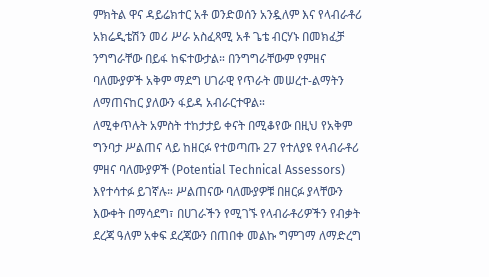ምክትል ዋና ዳይሬክተር አቶ ወንድወሰን አንዷለም እና የላብራቶሪ አክሬዲቴሽን መሪ ሥራ አስፈጻሚ አቶ ጌቴ ብርሃኑ በመክፈቻ ንግግራቸው በይፋ ከፍተውታል። በንግግራቸውም የምዘና ባለሙያዎች አቅም ማደግ ሀገራዊ የጥራት መሠረተ-ልማትን ለማጠናከር ያለውን ፋይዳ አብራርተዋል።
ለሚቀጥሉት አምስት ተከታታይ ቀናት በሚቆየው በዚህ የአቅም ግንባታ ሥልጠና ላይ ከዘርፉ የተወጣጡ 27 የተለያዩ የላብራቶሪ ምዘና ባለሙያዎች (Potential Technical Assessors) እየተሳተፉ ይገኛሉ። ሥልጠናው ባለሙያዎቹ በዘርፉ ያላቸውን እውቀት በማሳደግ፣ በሀገራችን የሚገኙ የላብራቶሪዎችን የብቃት ደረጃ ዓለም አቀፍ ደረጃውን በጠበቀ መልኩ ግምገማ ለማድረግ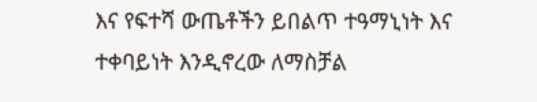እና የፍተሻ ውጤቶችን ይበልጥ ተዓማኒነት እና ተቀባይነት እንዲኖረው ለማስቻል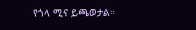የጎላ ሚና ይጫወታል።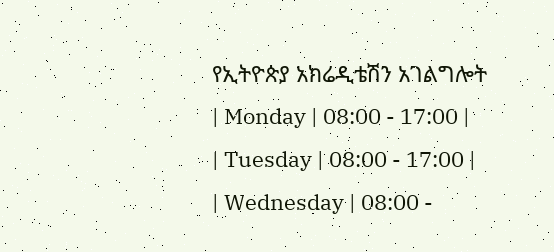የኢትዮጵያ አክሬዲቴሽን አገልግሎት
| Monday | 08:00 - 17:00 |
| Tuesday | 08:00 - 17:00 |
| Wednesday | 08:00 -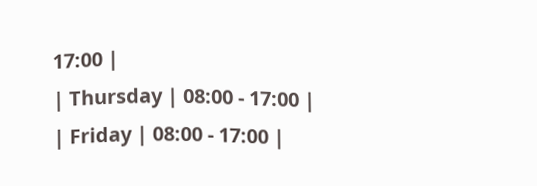17:00 |
| Thursday | 08:00 - 17:00 |
| Friday | 08:00 - 17:00 |